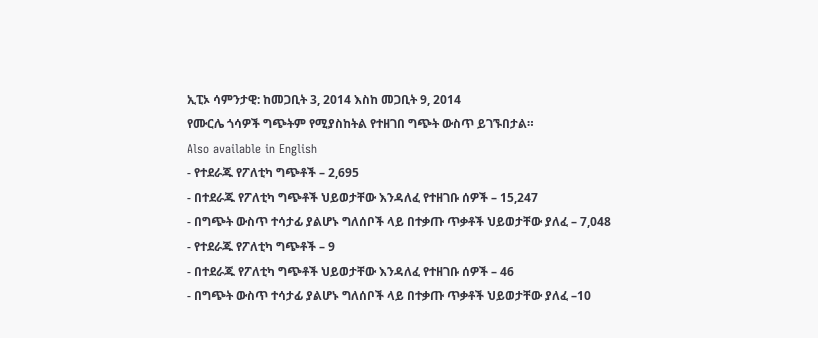ኢፒኦ ሳምንታዊ: ከመጋቢት 3, 2014 እስከ መጋቢት 9, 2014
የሙርሌ ጎሳዎች ግጭትም የሚያስከትል የተዘገበ ግጭት ውስጥ ይገኙበታል።
Also available in English
- የተደራጁ የፖለቲካ ግጭቶች – 2,695
- በተደራጁ የፖለቲካ ግጭቶች ህይወታቸው እንዳለፈ የተዘገቡ ሰዎች – 15,247
- በግጭት ውስጥ ተሳታፊ ያልሆኑ ግለሰቦች ላይ በተቃጡ ጥቃቶች ህይወታቸው ያለፈ – 7,048
- የተደራጁ የፖለቲካ ግጭቶች – 9
- በተደራጁ የፖለቲካ ግጭቶች ህይወታቸው እንዳለፈ የተዘገቡ ሰዎች – 46
- በግጭት ውስጥ ተሳታፊ ያልሆኑ ግለሰቦች ላይ በተቃጡ ጥቃቶች ህይወታቸው ያለፈ –10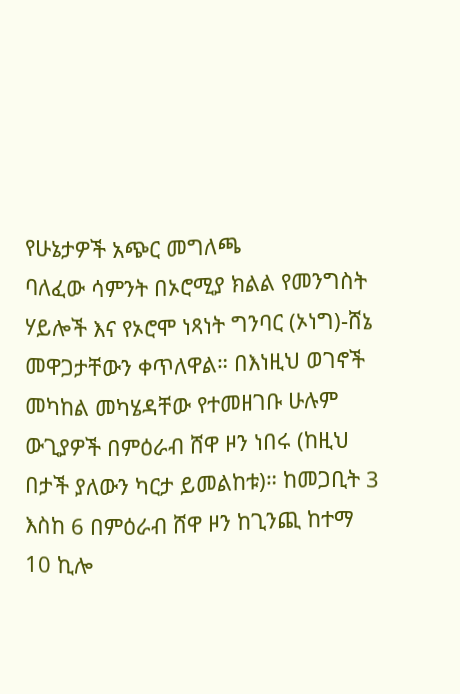የሁኔታዎች አጭር መግለጫ
ባለፈው ሳምንት በኦሮሚያ ክልል የመንግስት ሃይሎች እና የኦሮሞ ነጻነት ግንባር (ኦነግ)-ሸኔ መዋጋታቸውን ቀጥለዋል። በእነዚህ ወገኖች መካከል መካሄዳቸው የተመዘገቡ ሁሉም ውጊያዎች በምዕራብ ሸዋ ዞን ነበሩ (ከዚህ በታች ያለውን ካርታ ይመልከቱ)። ከመጋቢት 3 እስከ 6 በምዕራብ ሸዋ ዞን ከጊንጪ ከተማ 10 ኪሎ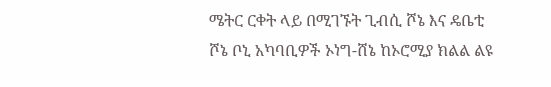ሜትር ርቀት ላይ በሚገኙት ጊብሲ ሾኔ እና ዴቤቲ ሾኔ ቦኒ አካባቢዎች ኦነግ-ሸኔ ከኦሮሚያ ክልል ልዩ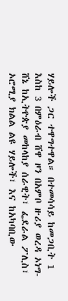ሃይሎች ጋር ተዋግተዋል። በተመሳሳይ ከመጋቢት 1 እስከ 3 በምዕራብ ሸዋ ዞን በአምቦ ዙሪያ ወረዳ ኦነግ-ሸኔ ከኢትዮጵያ መከላከያ ሰራዊት፣ ፌደራል ፖሊስ፣ ኦሮሚያ ክልል ልዩ ሃይሎች፣ እና ከአካባቢው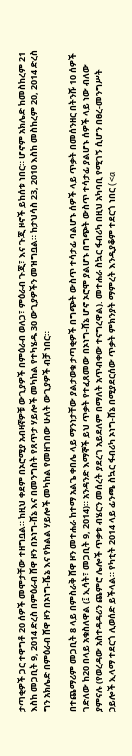ታጣቂዎች ጋር ተዋግቶ 20 ሰዎች መሞታቸው ተዘግቧል። ከዚህ ቀደም በኦሮሚያ አብዛኛዎቹ ውጊያዎች በምዕራብ ወለጋ፣ ምዕራብ ጉጂ፣ እና ጉጂ ዞኖች ይከሰቱ ነበር። ሆኖም አክሌድ ከመስከረም 21 እስከ መጋቢት 9, 2014 ድረስ በምዕራብ ሸዋ ዞን በኦነግ-ሸኔ እና በመንግስት የጸጥታ ሃይሎች መካከል የተካሄዱ 30 ውጊያዎችን መዝግቧል። ከታህሳስ 23, 2010 እስከ መስከረም 20, 2014 ድረስ ግን አክሌድ በምዕራብ ሸዋ ዞን በኦነግ-ሼኔ እና የክልል ሃይሎች መካከል የመዘገበው ሁለት ውጊያዎች ብቻ ነበር።

በተጨማሪም መጋቢት 8 ላይ በምስራቅ ሸዋ ዞን መተሐራ ከተማ አልጌ ቀበሌ ላይ ማንነታቸው ያልታወቁ ታጣቂዎች በግጭት ውስጥ ተሳታፊ ባልሆኑ ሰዎች ላይ ጥቃት በመሰንዘር በትንሹ 10 ሰዎች ገድለው ከ20 በላይ አቁስለዋል (፤ ኢሳት፣ መጋቢት 9, 2014)። አንዳንድ እማኞች ይህ ጥቃት የተፈጸመው በኦነግ-ሸኔ ሆኖ ኦሮሞ ያልሆኑ በግጭት ውስጥ ተሳታፊ ያልሆኑ ሰዎች ላይ ነው ብለው ያምናሉ (የወረዳው አስተዳዳሪን ጨምሮ ሌሎች ጥቃቱ ብሄርን መሰረት ያደረገ አይደለም በማለት አጥብቀው ተናግረዋል). መተሐራ ስኳር ፋብሪካ በዚህ አካባቢ የሚገኝ ሲሆን በፀረ-መንግሥት ኃይሎች ኢላማ ተደርጎ ሊወሰድ ይችላል። የካቲት 2014 ላይ ፊንጫ ስኳር ፋብሪካ ኦነግ-ሸኔ በሚያደርሰው ጥቃት ምክንያት ማምረት እንዲያቆም ተደርጎ ነበር (<a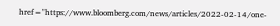href="https://www.bloomberg.com/news/articles/2022-02-14/one-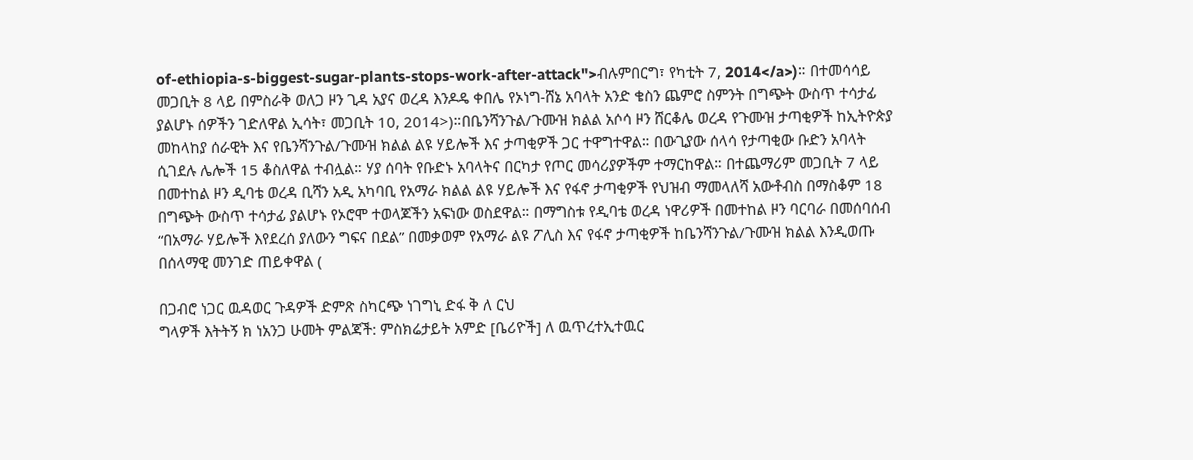of-ethiopia-s-biggest-sugar-plants-stops-work-after-attack">ብሉምበርግ፣ የካቲት 7, 2014</a>)። በተመሳሳይ መጋቢት 8 ላይ በምስራቅ ወለጋ ዞን ጊዳ አያና ወረዳ እንዶዴ ቀበሌ የኦነግ-ሸኔ አባላት አንድ ቄስን ጨምሮ ስምንት በግጭት ውስጥ ተሳታፊ ያልሆኑ ሰዎችን ገድለዋል ኢሳት፣ መጋቢት 10, 2014>)።በቤንሻንጉል/ጉሙዝ ክልል አሶሳ ዞን ሸርቆሌ ወረዳ የጉሙዝ ታጣቂዎች ከኢትዮጵያ መከላከያ ሰራዊት እና የቤንሻንጉል/ጉሙዝ ክልል ልዩ ሃይሎች እና ታጣቂዎች ጋር ተዋግተዋል። በውጊያው ሰላሳ የታጣቂው ቡድን አባላት ሲገደሉ ሌሎች 15 ቆስለዋል ተብሏል። ሃያ ሰባት የቡድኑ አባላትና በርካታ የጦር መሳሪያዎችም ተማርከዋል። በተጨማሪም መጋቢት 7 ላይ በመተከል ዞን ዲባቴ ወረዳ ቢሻን አዲ አካባቢ የአማራ ክልል ልዩ ሃይሎች እና የፋኖ ታጣቂዎች የህዝብ ማመላለሻ አውቶብስ በማስቆም 18 በግጭት ውስጥ ተሳታፊ ያልሆኑ የኦሮሞ ተወላጆችን አፍነው ወስደዋል። በማግስቱ የዲባቴ ወረዳ ነዋሪዎች በመተከል ዞን ባርባራ በመሰባሰብ “በአማራ ሃይሎች እየደረሰ ያለውን ግፍና በደል” በመቃወም የአማራ ልዩ ፖሊስ እና የፋኖ ታጣቂዎች ከቤንሻንጉል/ጉሙዝ ክልል እንዲወጡ በሰላማዊ መንገድ ጠይቀዋል (

በጋብሮ ነጋር ዉዳወር ጉዳዎች ድምጽ ስካርጭ ነገግኒ ድፋ ቅ ለ ርህ
ግላዎች እትትኝ ክ ነአንጋ ሁመት ምልጃች: ምስክሬታይት አምድ [ቤሪዮች] ለ ዉጥረተኢተዉር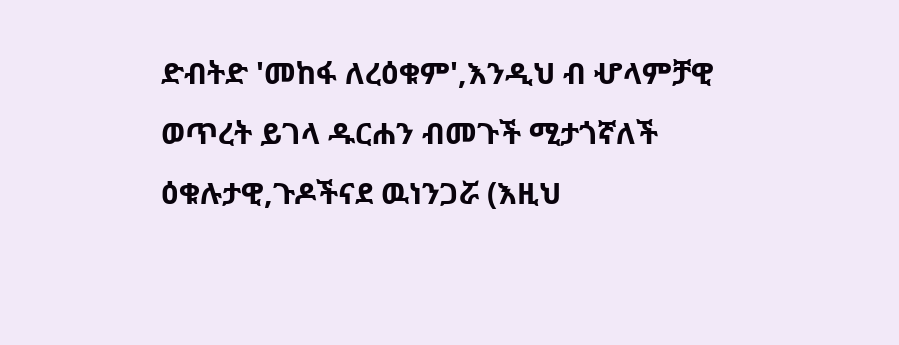ድብትድ 'መከፋ ለረዕቁም',እንዲህ ብ ሇላምቻዊ ወጥረት ይገላ ዱርሐን ብመጉች ሚታጎኛለች ዕቁሉታዊ,ጉዶችናደ ዉነንጋሯ (እዚህ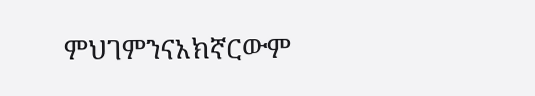ምህገምንናአክኛርውም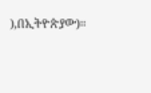),በኢትዮጵያው)።